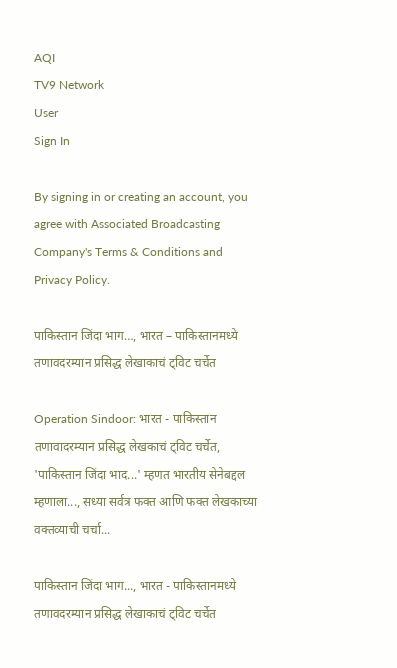AQI
TV9 Network
User
Sign In

By signing in or creating an account, you agree with Associated Broadcasting Company's Terms & Conditions and Privacy Policy.

पाकिस्तान जिंदा भाग…, भारत – पाकिस्तानमध्ये तणावदरम्यान प्रसिद्ध लेखाकाचं ट्विट चर्चेत

Operation Sindoor: भारत - पाकिस्तान तणावादरम्यान प्रसिद्ध लेखकाचं ट्विट चर्चेत, 'पाकिस्तान जिंदा भाद...' म्हणत भारतीय सेनेबद्दल म्हणाला..., सध्या सर्वत्र फक्त आणि फक्त लेखकाच्या वक्तव्याची चर्चा...

पाकिस्तान जिंदा भाग..., भारत - पाकिस्तानमध्ये तणावदरम्यान प्रसिद्ध लेखाकाचं ट्विट चर्चेत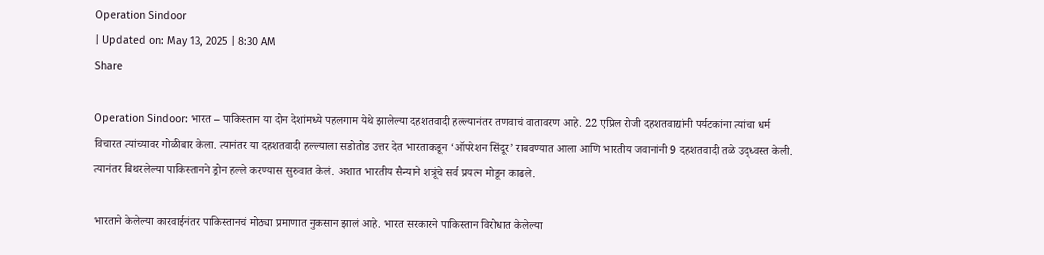Operation Sindoor
| Updated on: May 13, 2025 | 8:30 AM
Share

Operation Sindoor: भारत – पाकिस्तान या दोन देशांमध्ये पहलगाम येथे झालेल्या दहशतवादी हल्ल्यानंतर तणवाचं वातावरण आहे. 22 एप्रिल रोजी दहशतवाद्यांनी पर्यटकांना त्यांचा धर्म विचारत त्यांच्यावर गोळीबार केला. त्यानंतर या दहशतवादी हल्ल्याला सडोतोड उत्तर देत भारताकडून ‘ऑपरेशन सिंदूर’ राबवण्यात आला आणि भारतीय जवानांनी 9 दहशतवादी तळे उद्ध्वस्त केली. त्यानंतर बिथरलेल्या पाकिस्तानने ड्रोन हल्ले करण्यास सुरुवात केलं. अशात भारतीय सैन्याने शत्रूंचे सर्व प्रयत्न मोडून काढले.

भारताने केलेल्या कारवाईनंतर पाकिस्तानचं मोठ्या प्रमाणात नुकसान झालं आहे. भारत सरकारने पाकिस्तान विरोधात केलेल्या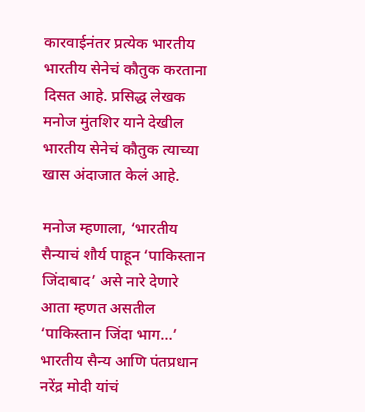कारवाईनंतर प्रत्येक भारतीय भारतीय सेनेचं कौतुक करताना दिसत आहे. प्रसिद्ध लेखक मनोज मुंतशिर याने देखील भारतीय सेनेचं कौतुक त्याच्या खास अंदाजात केलं आहे.

मनोज म्हणाला, ‘भारतीय सैन्याचं शौर्य पाहून ‘पाकिस्तान जिंदाबाद’ असे नारे देणारे आता म्हणत असतील ‘पाकिस्तान जिंदा भाग…’ भारतीय सैन्य आणि पंतप्रधान नरेंद्र मोदी यांचं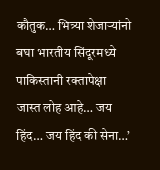कौतुक… भित्र्या शेजाऱ्यांनो बघा भारतीय सिंदूरमध्ये पाकिस्तानी रक्तापेक्षा जास्त लोह आहे… जय हिंद… जय हिंद की सेना…’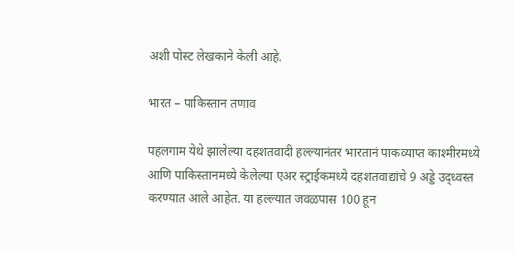अशी पोस्ट लेखकाने केली आहे.

भारत – पाकिस्तान तणाव

पहलगाम येथे झालेल्या दहशतवादी हल्ल्यानंतर भारतानं पाकव्याप्त काश्मीरमध्ये आणि पाकिस्तानमध्ये केलेल्या एअर स्ट्राईकमध्ये दहशतवाद्यांचे 9 अड्डे उद्ध्वस्त करण्यात आले आहेत. या हल्ल्यात जवळपास 100 हून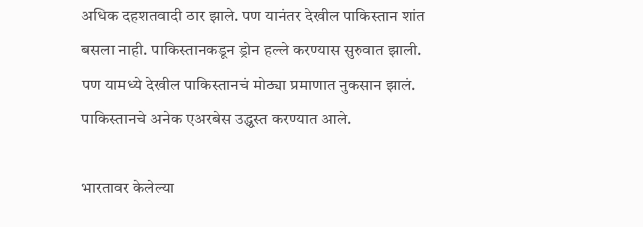अधिक दहशतवादी ठार झाले. पण यानंतर देखील पाकिस्तान शांत बसला नाही. पाकिस्तानकडून ड्रोन हल्ले करण्यास सुरुवात झाली. पण यामध्ये देखील पाकिस्तानचं मोठ्या प्रमाणात नुकसान झालं. पाकिस्तानचे अनेक एअरबेस उद्ध्वस्त करण्यात आले.

भारतावर केलेल्या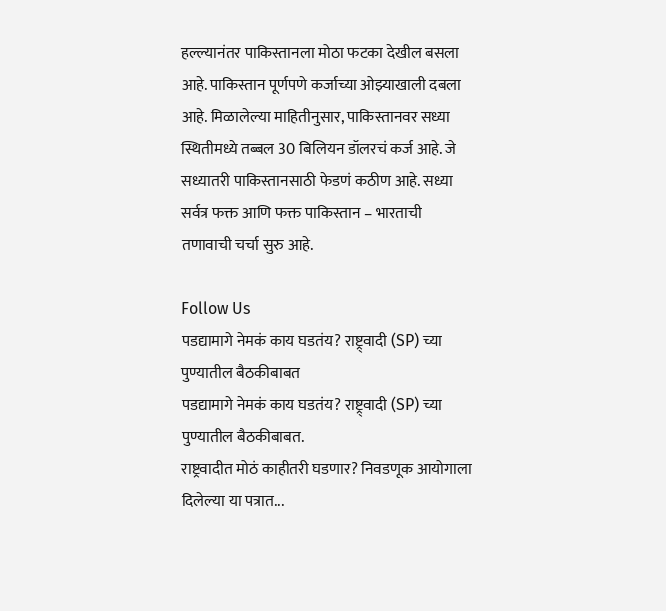हल्ल्यानंतर पाकिस्तानला मोठा फटका देखील बसला आहे. पाकिस्तान पूर्णपणे कर्जाच्या ओझ्याखाली दबला आहे. मिळालेल्या माहितीनुसार, पाकिस्तानवर सध्या स्थितीमध्ये तब्बल 30 बिलियन डॉलरचं कर्ज आहे. जे सध्यातरी पाकिस्तानसाठी फेडणं कठीण आहे. सध्या सर्वत्र फक्त आणि फक्त पाकिस्तान – भारताची तणावाची चर्चा सुरु आहे.

Follow Us
पडद्यामागे नेमकं काय घडतंय? राष्ट्र्वादी (SP) च्या पुण्यातील बैठकीबाबत
पडद्यामागे नेमकं काय घडतंय? राष्ट्र्वादी (SP) च्या पुण्यातील बैठकीबाबत.
राष्ट्रवादीत मोठं काहीतरी घडणार? निवडणूक आयोगाला दिलेल्या या पत्रात...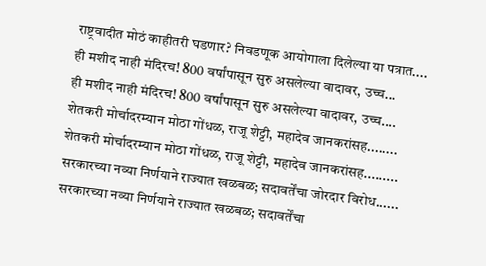राष्ट्रवादीत मोठं काहीतरी घडणार? निवडणूक आयोगाला दिलेल्या या पत्रात....
ही मशीद नाही मंदिरच! 800 वर्षांपासून सुरु असलेल्या वादावर, उच्च...
ही मशीद नाही मंदिरच! 800 वर्षांपासून सुरु असलेल्या वादावर, उच्च....
शेतकरी मोर्चादरम्यान मोठा गोंधळ, राजू शेट्टी, महादेव जानकरांसह........
शेतकरी मोर्चादरम्यान मोठा गोंधळ, राजू शेट्टी, महादेव जानकरांसह.........
सरकारच्या नव्या निर्णयाने राज्यात खळबळ; सदावर्तेंचा जोरदार विरोध......
सरकारच्या नव्या निर्णयाने राज्यात खळबळ; सदावर्तेंचा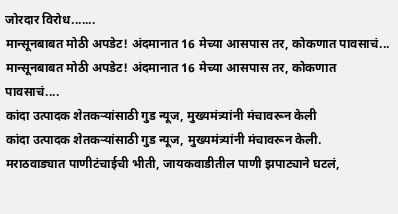जोरदार विरोध.......
मान्सूनबाबत मोठी अपडेट! अंदमानात 16 मेच्या आसपास तर, कोकणात पावसाचं...
मान्सूनबाबत मोठी अपडेट! अंदमानात 16 मेच्या आसपास तर, कोकणात पावसाचं....
कांदा उत्पादक शेतकऱ्यांसाठी गुड न्यूज, मुख्यमंत्र्यांनी मंचावरून केली
कांदा उत्पादक शेतकऱ्यांसाठी गुड न्यूज, मुख्यमंत्र्यांनी मंचावरून केली.
मराठवाड्यात पाणीटंचाईची भीती, जायकवाडीतील पाणी झपाट्याने घटलं,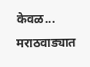केवळ...
मराठवाड्यात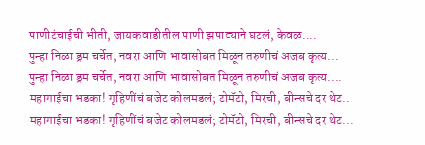पाणीटंचाईची भीती, जायकवाडीतील पाणी झपाट्याने घटलं, केवळ....
पुन्हा निळा ड्रम चर्चेत, नवरा आणि भावासोबत मिळून तरुणीचं अजब कृत्य...
पुन्हा निळा ड्रम चर्चेत, नवरा आणि भावासोबत मिळून तरुणीचं अजब कृत्य....
महागाईचा भडका! गृहिणींचं बजेट कोलमडलं; टोमॅटो, मिरची, बीन्सचे दर थेट..
महागाईचा भडका! गृहिणींचं बजेट कोलमडलं; टोमॅटो, मिरची, बीन्सचे दर थेट...